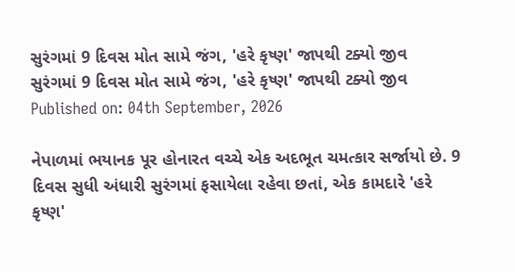સુરંગમાં 9 દિવસ મોત સામે જંગ, 'હરે કૃષ્ણ' જાપથી ટક્યો જીવ
સુરંગમાં 9 દિવસ મોત સામે જંગ, 'હરે કૃષ્ણ' જાપથી ટક્યો જીવ
Published on: 04th September, 2026

નેપાળમાં ભયાનક પૂર હોનારત વચ્ચે એક અદભૂત ચમત્કાર સર્જાયો છે. 9 દિવસ સુધી અંધારી સુરંગમાં ફસાયેલા રહેવા છતાં, એક કામદારે 'હરે કૃષ્ણ'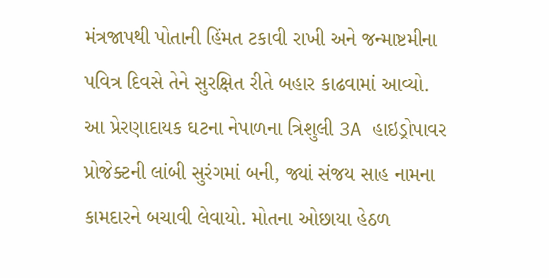મંત્રજાપથી પોતાની હિંમત ટકાવી રાખી અને જન્માષ્ટમીના પવિત્ર દિવસે તેને સુરક્ષિત રીતે બહાર કાઢવામાં આવ્યો. આ પ્રેરણાદાયક ઘટના નેપાળના ત્રિશુલી 3A હાઇડ્રોપાવર પ્રોજેક્ટની લાંબી સુરંગમાં બની, જ્યાં સંજય સાહ નામના કામદારને બચાવી લેવાયો. મોતના ઓછાયા હેઠળ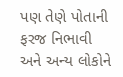પણ તેણે પોતાની ફરજ નિભાવી અને અન્ય લોકોને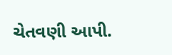ચેતવણી આપી.